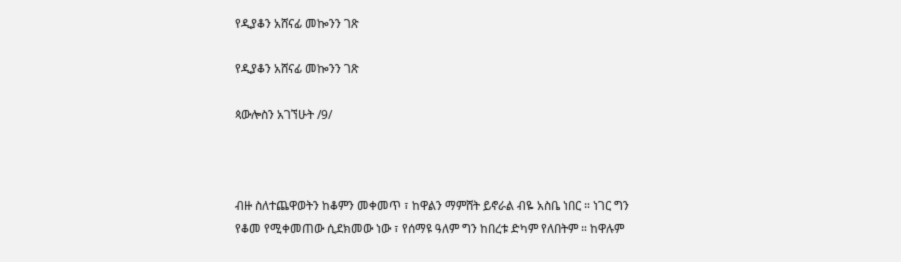የዲያቆን አሸናፊ መኰንን ገጽ

የዲያቆን አሸናፊ መኰንን ገጽ

ጳውሎስን አገኘሁት /9/



ብዙ ስለተጨዋወትን ከቆምን መቀመጥ ፣ ከዋልን ማምሸት ይኖራል ብዬ አስቤ ነበር ። ነገር ግን የቆመ የሚቀመጠው ሲደክመው ነው ፣ የሰማዩ ዓለም ግን ከበረቱ ድካም የለበትም ። ከዋሉም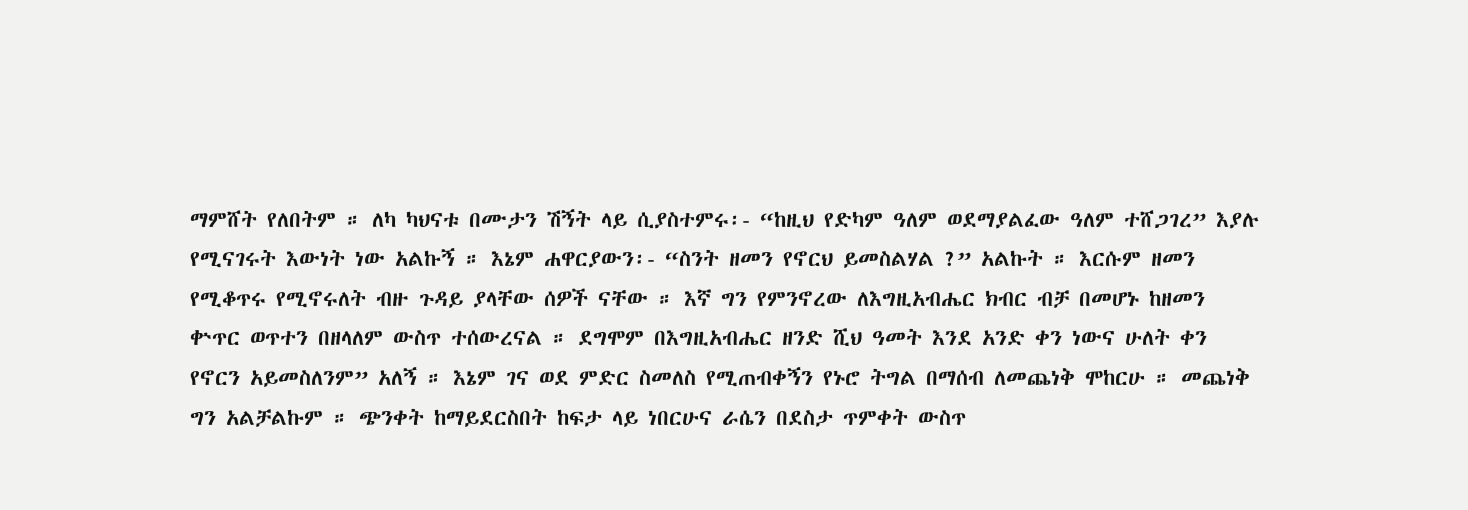ማምሸት የለበትም ። ለካ ካህናቱ በሙታን ሽኝት ላይ ሲያስተምሩ፡- “ከዚህ የድካም ዓለም ወደማያልፈው ዓለም ተሸጋገረ” እያሉ የሚናገሩት እውነት ነው አልኩኝ ። እኔም ሐዋርያውን፡- “ስንት ዘመን የኖርህ ይመስልሃል ?” አልኩት ። እርሱም ዘመን የሚቆጥሩ የሚኖሩለት ብዙ ጉዳይ ያላቸው ሰዎች ናቸው ። እኛ ግን የምንኖረው ለእግዚአብሔር ክብር ብቻ በመሆኑ ከዘመን ቍጥር ወጥተን በዘላለም ውስጥ ተሰውረናል ። ደግሞም በእግዚአብሔር ዘንድ ሺህ ዓመት እንደ አንድ ቀን ነውና ሁለት ቀን የኖርን አይመስለንም” አለኝ ። እኔም ገና ወደ ምድር ስመለስ የሚጠብቀኝን የኑሮ ትግል በማሰብ ለመጨነቅ ሞከርሁ ። መጨነቅ ግን አልቻልኩም ። ጭንቀት ከማይደርስበት ከፍታ ላይ ነበርሁና ራሴን በደስታ ጥምቀት ውስጥ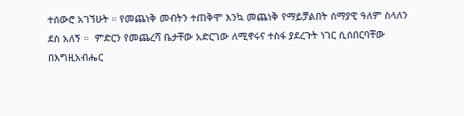ተሰውሮ አገኘሁት ። የመጨነቅ መብትን ተጠቅሞ እንኳ መጨነቅ የማይቻልበት ሰማያዊ ዓለም ስላለን ደስ አለኝ ።  ምድርን የመጨረሻ ቤታቸው አድርገው ለሚኖሩና ተስፋ ያደረጉት ነገር ሲሰበርባቸው በእግዚአብሔር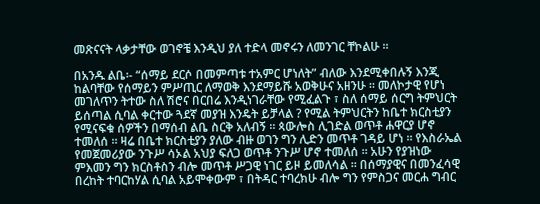መጽናናት ላቃታቸው ወገኖቼ እንዲህ ያለ ተድላ መኖሩን ለመንገር ቸኮልሁ ።

በአንዱ ልቤ፡- “ሰማይ ደርሶ በመምጣቱ ተአምር ሆነለት” ብለው እንደሚቀበሉኝ እንጂ ከልባቸው የሰማይን ምሥጢር ለማወቅ እንደማይሹ አወቅሁና አዘንሁ ። መለኮታዊ የሆነ መገለጥን ትተው ስለ ሽሮና በርበሬ እንዲነገራቸው የሚፈልጉ ፣ ስለ ሰማይ ሰርግ ትምህርት ይሰጣል ሲባል ቀርተው ጓደኛ መያዝ እንዴት ይቻላል ? የሚል ትምህርትን ከቤተ ክርስቲያን የሚናፍቁ ሰዎችን በማሰብ ልቤ ስርቅ አለብኝ ። ጳውሎስ ሊገድል ወጥቶ ሐዋርያ ሆኖ ተመለሰ ። ዛሬ በቤተ ክርስቲያን ያለው ብዙ ወገን ግን ሊድን መጥቶ ገዳይ ሆነ ። የእስራኤል የመጀመሪያው ንጉሥ ሳኦል አህያ ፍለጋ ወጥቶ ንጉሥ ሆኖ ተመለሰ ። አሁን የያዝነው ምእመን ግን ክርስቶስን ብሎ መጥቶ ሥጋዊ ነገር ይዞ ይመለሳል ። በሰማያዊና በመንፈሳዊ በረከት ተባርከሃል ሲባል አይሞቀውም ፣ በትዳር ተባረክሁ ብሎ ግን የምስጋና መርሐ ግብር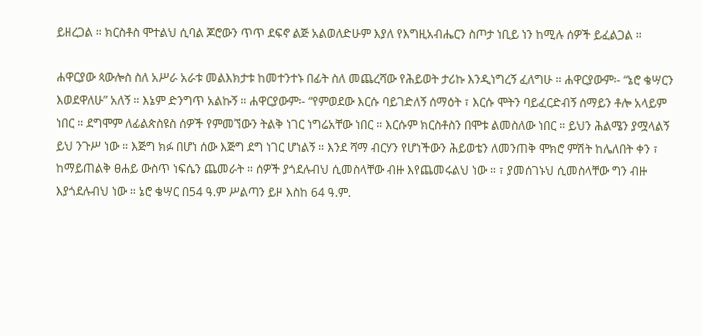ይዘረጋል ። ክርስቶስ ሞተልህ ሲባል ጆሮውን ጥጥ ደፍኖ ልጅ አልወለድሁም እያለ የእግዚአብሔርን ስጦታ ነቢይ ነን ከሚሉ ሰዎች ይፈልጋል ።

ሐዋርያው ጳውሎስ ስለ አሥራ አራቱ መልእክታቱ ከመተንተኑ በፊት ስለ መጨረሻው የሕይወት ታሪኩ እንዲነግረኝ ፈለግሁ ። ሐዋርያውም፡- “ኔሮ ቄሣርን እወደዋለሁ” አለኝ ። እኔም ድንግጥ አልኩኝ ። ሐዋርያውም፡- “የምወደው እርሱ ባይገድለኝ ሰማዕት ፣ እርሱ ሞትን ባይፈርድብኝ ሰማይን ቶሎ አላይም ነበር ። ደግሞም ለፊልጵስዩስ ሰዎች የምመኘውን ትልቅ ነገር ነግሬአቸው ነበር ። እርሱም ክርስቶስን በሞቱ ልመስለው ነበር ። ይህን ሕልሜን ያሟላልኝ ይህ ንጉሥ ነው ። እጅግ ክፉ በሆነ ሰው እጅግ ደግ ነገር ሆነልኝ ። እንደ ሻማ ብርሃን የሆነችውን ሕይወቴን ለመንጠቅ ሞክሮ ምሽት ከሌለበት ቀን ፣ ከማይጠልቅ ፀሐይ ውስጥ ነፍሴን ጨመራት ። ሰዎች ያጎደሉብህ ሲመስላቸው ብዙ እየጨመሩልህ ነው ። ፣ ያመሰገኑህ ሲመስላቸው ግን ብዙ እያጎደሉብህ ነው ። ኔሮ ቄሣር በ54 ዓ.ም ሥልጣን ይዞ እስከ 64 ዓ.ም.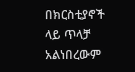በክርስቲያኖች ላይ ጥላቻ አልነበረውም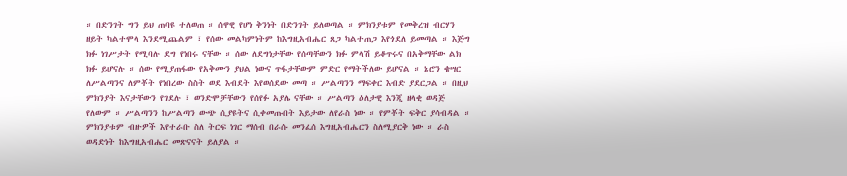። በድንገት ግን ይህ ጠባዩ ተለወጠ ። ሰዋዊ የሆነ ቅንነት በድንገት ይለወጣል ። ምክንያቱም የመቅረዝ ብርሃን ዘይት ካልተሞላ እንደሚጨልም ፣ የሰው መልካምነትም ከእግዚአብሔር ጸጋ ካልተጠጋ እየጎደለ ይመጣል ። እጅግ ክፉ ነገሥታት የሚባሉ ደግ የነበሩ ናቸው ። ሰው ለደግነታቸው የሰጣቸውን ክፉ ምላሽ ይቆጥሩና በአቅማቸው ልክ ክፉ ይሆናሉ ። ሰው የሚያጠፋው የአቅሙን ያህል ነውና ጥፋታቸውም ምድር የማትችለው ይሆናል ። ኔሮን ቄሣር ለሥልጣንና ለምቾት የነበረው ስስት ወደ እብደት እየወሰደው መጣ ። ሥልጣንን ማፍቀር እብድ ያደርጋል ። በዚህ ምክንያት እናታቸውን የገደሉ ፣ ወንድሞቻቸውን የሰየፉ አያሌ ናቸው ። ሥልጣን ዕለታዊ እንጂ ዘላቂ ወዳጅ የለውም ። ሥልጣንን ከሥልጣን ውጭ ሲያዩትና ሲቀመጡበት እይታው ለየራስ ነው ። የምቾት ፍቅር ያሳብዳል ። ምክንያቱም ብዙዎች እየተራቡ ስለ ትርፍ ነገር ማሰብ በራሱ መንፈሰ እግዚአብሔርን ስለሚያርቅ ነው ። ራስ ወዳድነት ከእግዚአብሔር መጽናናት ይለያል ።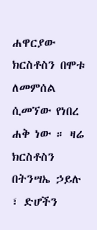ሐዋርያው ክርስቶስን በሞቱ ለመምሰል ሲመኘው የነበረ ሐቅ ነው ። ዛሬ ክርስቶስን በትንሣኤ ኃይሉ ፣ ድሆችን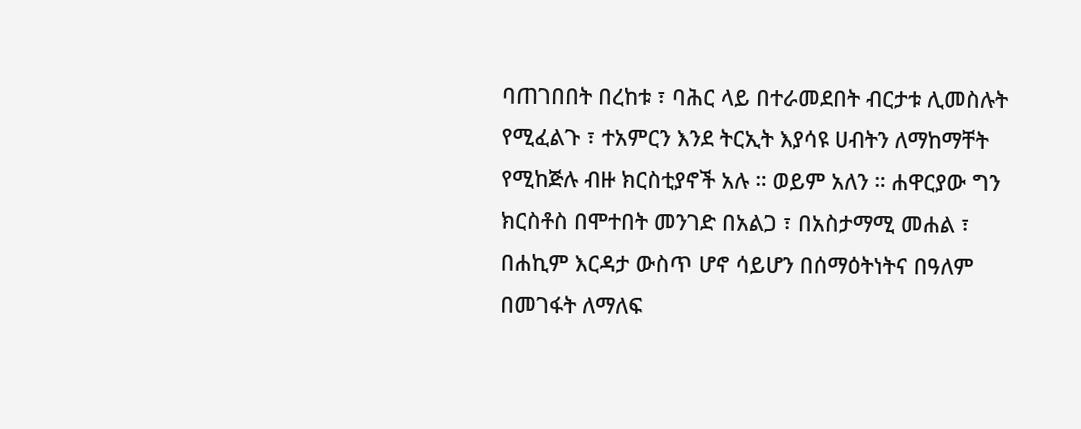ባጠገበበት በረከቱ ፣ ባሕር ላይ በተራመደበት ብርታቱ ሊመስሉት የሚፈልጉ ፣ ተአምርን እንደ ትርኢት እያሳዩ ሀብትን ለማከማቸት የሚከጅሉ ብዙ ክርስቲያኖች አሉ ። ወይም አለን ። ሐዋርያው ግን ክርስቶስ በሞተበት መንገድ በአልጋ ፣ በአስታማሚ መሐል ፣ በሐኪም እርዳታ ውስጥ ሆኖ ሳይሆን በሰማዕትነትና በዓለም በመገፋት ለማለፍ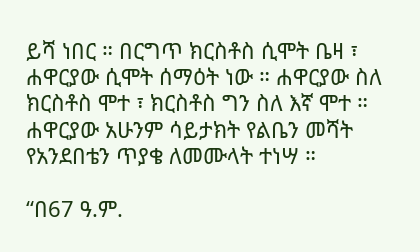ይሻ ነበር ። በርግጥ ክርስቶስ ሲሞት ቤዛ ፣ ሐዋርያው ሲሞት ሰማዕት ነው ። ሐዋርያው ስለ ክርስቶስ ሞተ ፣ ክርስቶስ ግን ስለ እኛ ሞተ ። ሐዋርያው አሁንም ሳይታክት የልቤን መሻት የአንደበቴን ጥያቄ ለመሙላት ተነሣ ።

“በ67 ዓ.ም.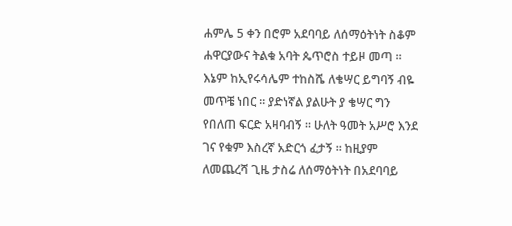ሐምሌ 5 ቀን በሮም አደባባይ ለሰማዕትነት ስቆም ሐዋርያውና ትልቁ አባት ጴጥሮስ ተይዞ መጣ ። እኔም ከኢየሩሳሌም ተከስሼ ለቄሣር ይግባኝ ብዬ መጥቼ ነበር ። ያድነኛል ያልሁት ያ ቄሣር ግን የበለጠ ፍርድ አዛባብኝ ። ሁለት ዓመት አሥሮ እንደ ገና የቁም እስረኛ አድርጎ ፈታኝ ። ከዚያም ለመጨረሻ ጊዜ ታስሬ ለሰማዕትነት በአደባባይ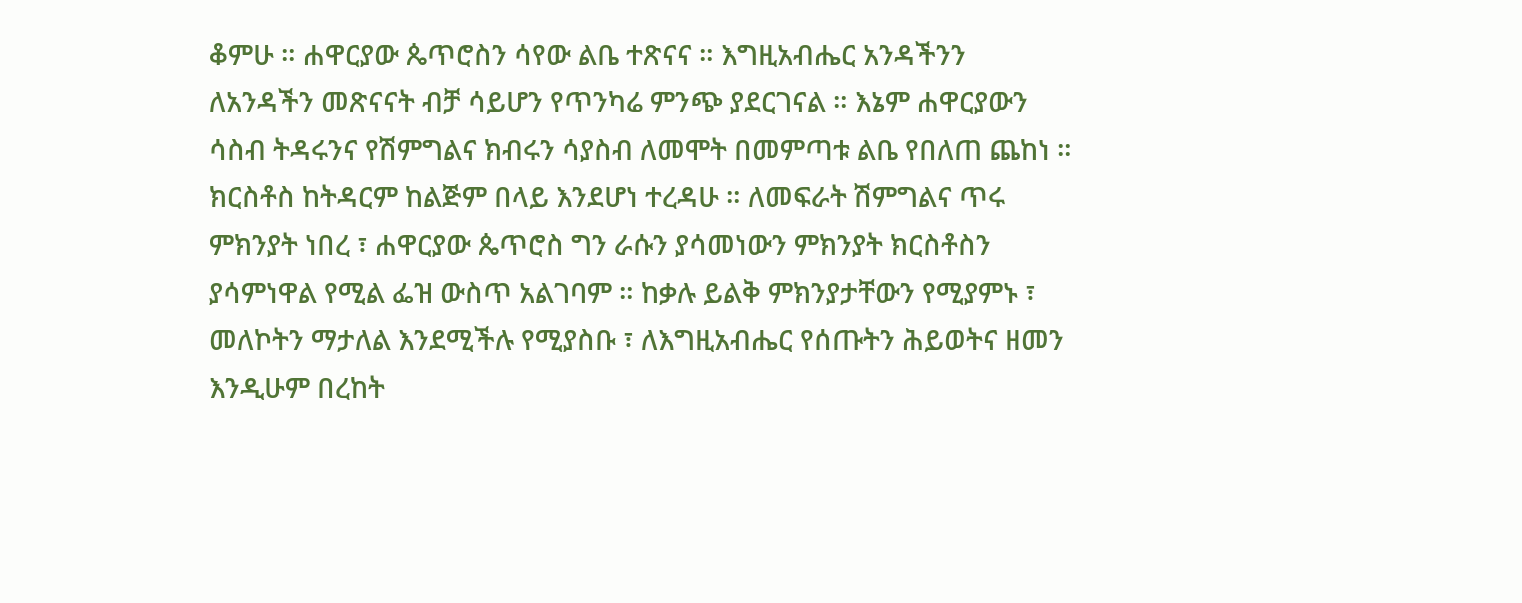ቆምሁ ። ሐዋርያው ጴጥሮስን ሳየው ልቤ ተጽናና ። እግዚአብሔር አንዳችንን ለአንዳችን መጽናናት ብቻ ሳይሆን የጥንካሬ ምንጭ ያደርገናል ። እኔም ሐዋርያውን ሳስብ ትዳሩንና የሽምግልና ክብሩን ሳያስብ ለመሞት በመምጣቱ ልቤ የበለጠ ጨከነ ። ክርስቶስ ከትዳርም ከልጅም በላይ እንደሆነ ተረዳሁ ። ለመፍራት ሽምግልና ጥሩ ምክንያት ነበረ ፣ ሐዋርያው ጴጥሮስ ግን ራሱን ያሳመነውን ምክንያት ክርስቶስን ያሳምነዋል የሚል ፌዝ ውስጥ አልገባም ። ከቃሉ ይልቅ ምክንያታቸውን የሚያምኑ ፣ መለኮትን ማታለል እንደሚችሉ የሚያስቡ ፣ ለእግዚአብሔር የሰጡትን ሕይወትና ዘመን እንዲሁም በረከት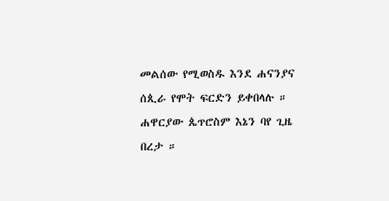መልሰው የሚወስዱ እንደ ሐናንያና ሰጲራ የሞት ፍርድን ይቀበላሉ ። ሐዋርያው ጴጥሮስም እኔን ባየ ጊዜ በረታ ።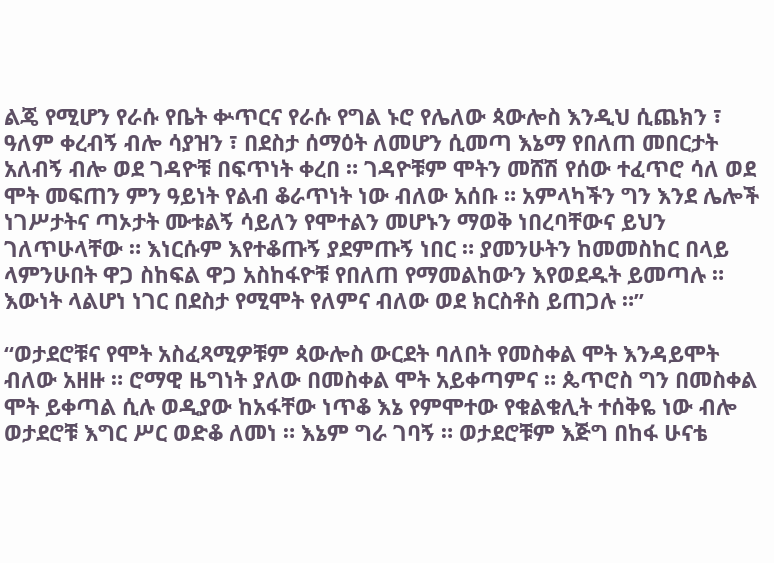ልጄ የሚሆን የራሱ የቤት ቍጥርና የራሱ የግል ኑሮ የሌለው ጳውሎስ እንዲህ ሲጨክን ፣ ዓለም ቀረብኝ ብሎ ሳያዝን ፣ በደስታ ሰማዕት ለመሆን ሲመጣ እኔማ የበለጠ መበርታት አለብኝ ብሎ ወደ ገዳዮቹ በፍጥነት ቀረበ ። ገዳዮቹም ሞትን መሸሽ የሰው ተፈጥሮ ሳለ ወደ  ሞት መፍጠን ምን ዓይነት የልብ ቆራጥነት ነው ብለው አሰቡ ። አምላካችን ግን እንደ ሌሎች ነገሥታትና ጣኦታት ሙቱልኝ ሳይለን የሞተልን መሆኑን ማወቅ ነበረባቸውና ይህን ገለጥሁላቸው ። እነርሱም እየተቆጡኝ ያደምጡኝ ነበር ። ያመንሁትን ከመመስከር በላይ ላምንሁበት ዋጋ ስከፍል ዋጋ አስከፋዮቹ የበለጠ የማመልከውን እየወደዱት ይመጣሉ ። እውነት ላልሆነ ነገር በደስታ የሚሞት የለምና ብለው ወደ ክርስቶስ ይጠጋሉ ።”

“ወታደሮቹና የሞት አስፈጻሚዎቹም ጳውሎስ ውርደት ባለበት የመስቀል ሞት እንዳይሞት ብለው አዘዙ ። ሮማዊ ዜግነት ያለው በመስቀል ሞት አይቀጣምና ። ጴጥሮስ ግን በመስቀል ሞት ይቀጣል ሲሉ ወዲያው ከአፋቸው ነጥቆ እኔ የምሞተው የቁልቁሊት ተሰቅዬ ነው ብሎ ወታደሮቹ እግር ሥር ወድቆ ለመነ ። እኔም ግራ ገባኝ ። ወታደሮቹም እጅግ በከፋ ሁናቴ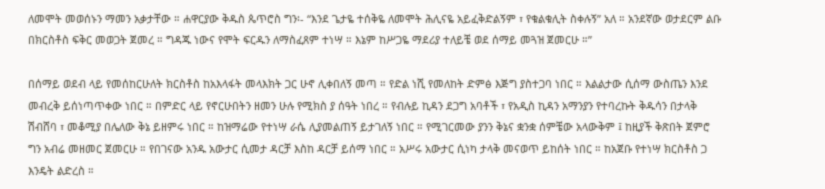ለመሞት መወሰኑን ማመን አቃታቸው ። ሐዋርያው ቅዱስ ጴጥሮስ ግን፡- “እንደ ጌታዬ ተሰቅዬ ለመሞት ሕሊናዬ አይፈቅድልኝም ፣ የቁልቁሊት ስቀሉኝ” አለ ። አንደኛው ወታደርም ልቡ በክርስቶስ ፍቅር መወጋት ጀመረ ። ግዳጁ ነውና የሞት ፍርዱን ለማስፈጸም ተነሣ ። እኔም ከሥጋዬ ማደሪያ ተለይቼ ወደ ሰማይ መጓዝ ጀመርሁ ።”

በሰማይ ወደብ ላይ የመሰከርሁለት ክርስቶስ ከአእላፋት መላእክት ጋር ሁኖ ሊቀበለኝ መጣ ። የድል ነሺ የመለከት ድምፅ እጅግ ያስተጋባ ነበር ። እልልታው ሲሰማ ውስጤን እንደ መብረቅ ይሰነጣጥቀው ነበር ። በምድር ላይ የኖርሁበትን ዘመን ሁሉ የሚክስ ያ ሰዓት ነበረ ። የብሉይ ኪዳን ደጋግ አባቶች ፣ የአዲስ ኪዳን አማንያን የተባረኩት ቅዱሳን በታላቅ ሽብሸባ ፣ መቆሚያ በሌለው ቅኔ ይዘምሩ ነበር ። ከዝማሬው የተነሣ ራሴ ሊያመልጠኝ ይታገለኝ ነበር ። የሚገርመው ያንን ቅኔና ቋንቋ ሰምቼው አላውቅም ፤ ከዚያች ቅጽበት ጀምሮ ግን አብሬ መዘመር ጀመርሁ ። የበገናው አንዱ አውታር ሲመታ ዳርቻ እስከ ዳርቻ ይሰማ ነበር ። አሥሩ አውታር ሲነካ ታላቅ መናወጥ ይከሰት ነበር ። ከአጀቡ የተነሣ ክርስቶስ ጋ እንዴት ልድረስ ።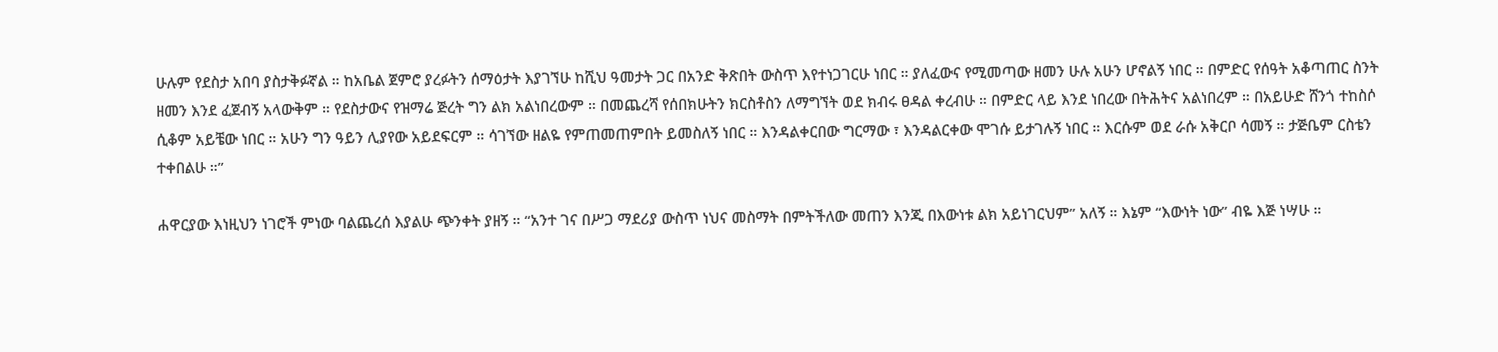ሁሉም የደስታ አበባ ያስታቅፉኛል ። ከአቤል ጀምሮ ያረፉትን ሰማዕታት እያገኘሁ ከሺህ ዓመታት ጋር በአንድ ቅጽበት ውስጥ እየተነጋገርሁ ነበር ። ያለፈውና የሚመጣው ዘመን ሁሉ አሁን ሆኖልኝ ነበር ። በምድር የሰዓት አቆጣጠር ስንት ዘመን እንደ ፈጀብኝ አላውቅም ። የደስታውና የዝማሬ ጅረት ግን ልክ አልነበረውም ። በመጨረሻ የሰበክሁትን ክርስቶስን ለማግኘት ወደ ክብሩ ፀዳል ቀረብሁ ። በምድር ላይ እንደ ነበረው በትሕትና አልነበረም ። በአይሁድ ሸንጎ ተከስሶ ሲቆም አይቼው ነበር ። አሁን ግን ዓይን ሊያየው አይደፍርም ። ሳገኘው ዘልዬ የምጠመጠምበት ይመስለኝ ነበር ። እንዳልቀርበው ግርማው ፣ እንዳልርቀው ሞገሱ ይታገሉኝ ነበር ። እርሱም ወደ ራሱ አቅርቦ ሳመኝ ። ታጅቤም ርስቴን ተቀበልሁ ።”

ሐዋርያው እነዚህን ነገሮች ምነው ባልጨረሰ እያልሁ ጭንቀት ያዘኝ ። “አንተ ገና በሥጋ ማደሪያ ውስጥ ነህና መስማት በምትችለው መጠን እንጂ በእውነቱ ልክ አይነገርህም” አለኝ ። እኔም “እውነት ነው” ብዬ እጅ ነሣሁ ።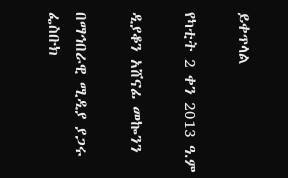ይቀጥላል

የካቲት 2 ቀን 2013 ዓ.ም

ዲያቆን አሸናፊ መኰንን

በማኅበራዊ ሚዲያ ያጋሩ
ፌስቡክ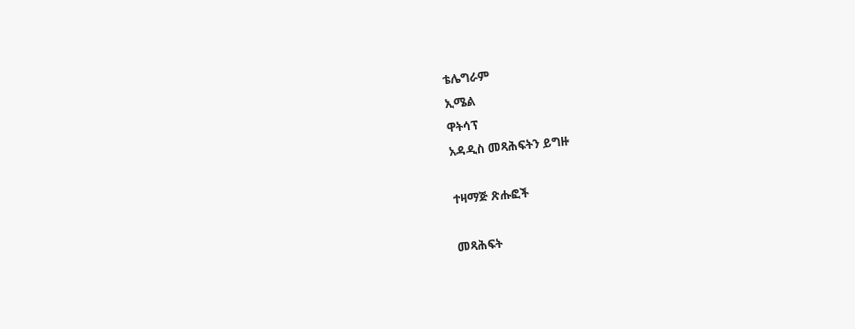ቴሌግራም
ኢሜል
ዋትሳፕ
አዳዲስ መጻሕፍትን ይግዙ

ተዛማጅ ጽሑፎች

መጻሕፍት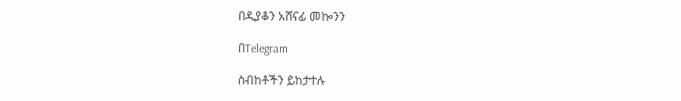በዲያቆን አሸናፊ መኰንን

በTelegram

ስብከቶችን ይከታተሉ